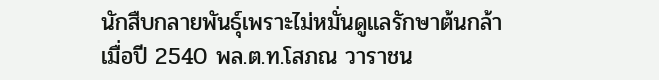นักสืบกลายพันธุ์เพราะไม่หมั่นดูแลรักษาต้นกล้า
เมื่อปี 2540 พล.ต.ท.โสภณ วาราชน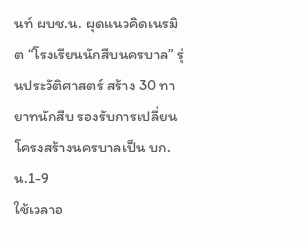นท์ ผบช.น. ผุดแนวคิดเนรมิต “โรงเรียนนักสืบนครบาล” รุ่นประวัติศาสตร์ สร้าง 30 ทายาทนักสืบ รองรับการเปลี่ยนโครงสร้างนครบาลเป็น บก.น.1-9
ใช้เวลาอ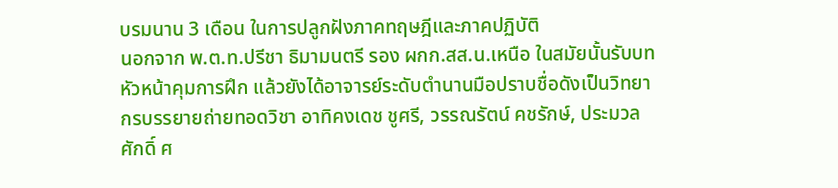บรมนาน 3 เดือน ในการปลูกฝังภาคทฤษฎีและภาคปฏิบัติ
นอกจาก พ.ต.ท.ปรีชา ธิมามนตรี รอง ผกก.สส.น.เหนือ ในสมัยนั้นรับบท หัวหน้าคุมการฝึก แล้วยังได้อาจารย์ระดับตำนานมือปราบชื่อดังเป็นวิทยากรบรรยายถ่ายทอดวิชา อาทิคงเดช ชูศรี, วรรณรัตน์ คชรักษ์, ประมวลศักดิ์ ศ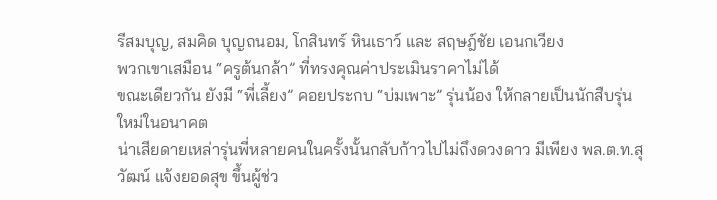รีสมบุญ, สมคิด บุญถนอม, โกสินทร์ หินเธาว์ และ สฤษฎ์ชัย เอนกเวียง
พวกเขาเสมือน “ครูต้นกล้า” ที่ทรงคุณค่าประเมินราคาไม่ได้
ขณะเดียวกัน ยังมี “พี่เลี้ยง” คอยประกบ “บ่มเพาะ” รุ่นน้อง ให้กลายเป็นนักสืบรุ่นใหม่ในอนาคต
น่าเสียดายเหล่ารุ่นพี่หลายคนในครั้งนั้นกลับก้าวไปไม่ถึงดวงดาว มีเพียง พล.ต.ท.สุวัฒน์ แจ้งยอดสุข ขึ้นผู้ช่ว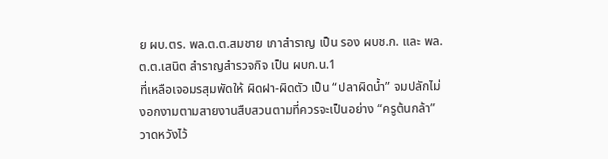ย ผบ.ตร. พล.ต.ต.สมชาย เกาสำราญ เป็น รอง ผบช.ก. และ พล.ต.ต.เสนิต สำราญสำรวจกิจ เป็น ผบก.น.1
ที่เหลือเจอมรสุมพัดให้ ผิดฝา-ผิดตัว เป็น “ปลาผิดน้ำ” จมปลักไม่งอกงามตามสายงานสืบสวนตามที่ควรจะเป็นอย่าง “ครูต้นกล้า” วาดหวังไว้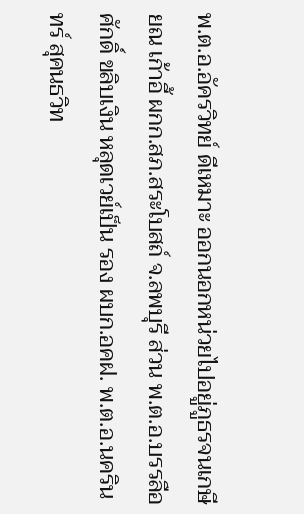พ.ต.อ.อัครวิทย์ ดีเหมาะ ออกนอกหน่วยไปอยู่ภูธรจนเกษียณ เก้าอี้ ผกก.สภ.สระโบสถ์ จ.ลพบุรี ส่วน พ.ต.อ.บรรลือศักดิ์ ขลิบเงิน หลุดเวย์เป็น รอง ผบก.อคฝ. พ.ต.อ.นครินทร์ สุคนธวิท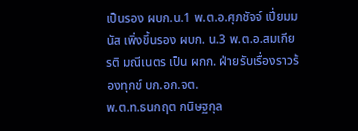เป็นรอง ผบก.น.1 พ.ต.อ.ศุภชัจจ์ เปี่ยมมนัส เพิ่งขึ้นรอง ผบก. น.3 พ.ต.อ.สมเกียรติ มณีเนตร เป็น ผกก. ฝ่ายรับเรื่องราวร้องทุกข์ บก.อก.จต.
พ.ต.ท.ธนกฤต กนิษฐกุล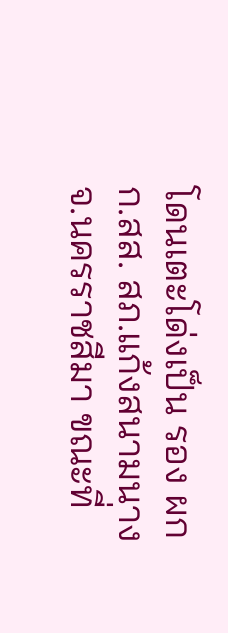โดนเตะโด่งเป็น รอง ผกก.สส. สภ.แก้งสนามนาง จ.นครราชสีมา ขณะที่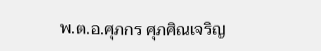พ.ต.อ.ศุภกร ศุภศิณเจริญ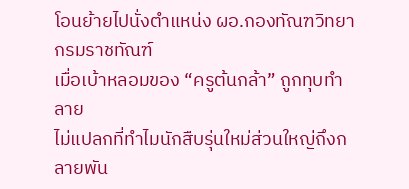โอนย้ายไปนั่งตำแหน่ง ผอ.กองทัณฑวิทยา กรมราชทัณฑ์
เมื่อเบ้าหลอมของ “ครูต้นกล้า” ถูกทุบทำลาย
ไม่แปลกที่ทำไมนักสืบรุ่นใหม่ส่วนใหญ่ถึงกลายพัน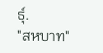ธุ์.
"สหบาท"